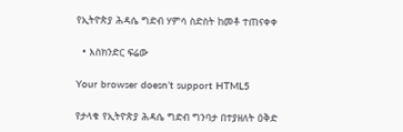የኢትዮጵያ ሕዳሴ ግድብ ሃምሳ ስድስት ከመቶ ተጠናቀቀ

  • እስክንድር ፍሬው

Your browser doesn’t support HTML5

የታላቁ የኢትዮጵያ ሕዳሴ ግድብ ግንባታ በተያዘለት ዕቅድ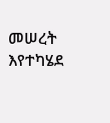መሠረት እየተካሄደ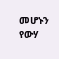መሆኑን የውሃ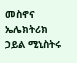መስኖና ኤሌክትሪክ ኃይል ሚኒስትሩ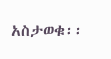አስታወቁ፡፡